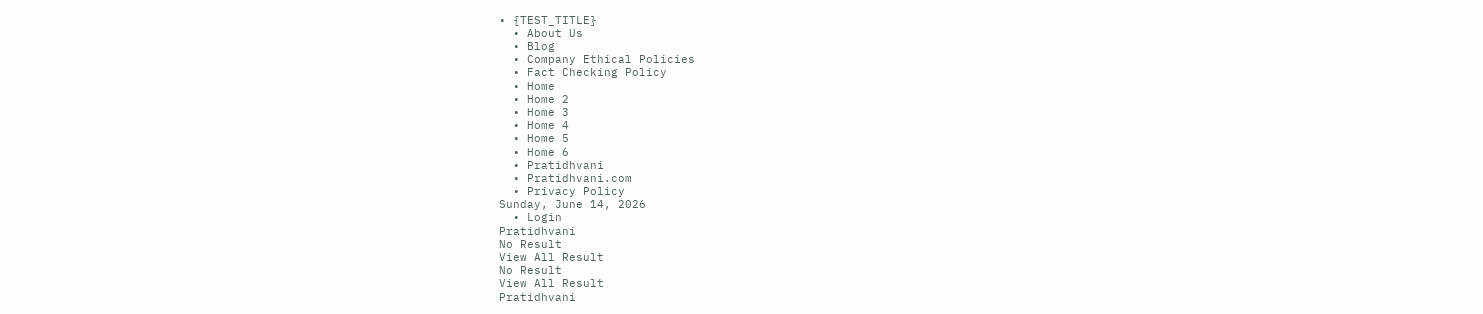• {TEST_TITLE}
  • About Us
  • Blog
  • Company Ethical Policies
  • Fact Checking Policy
  • Home
  • Home 2
  • Home 3
  • Home 4
  • Home 5
  • Home 6
  • Pratidhvani
  • Pratidhvani.com
  • Privacy Policy
Sunday, June 14, 2026
  • Login
Pratidhvani
No Result
View All Result
No Result
View All Result
Pratidhvani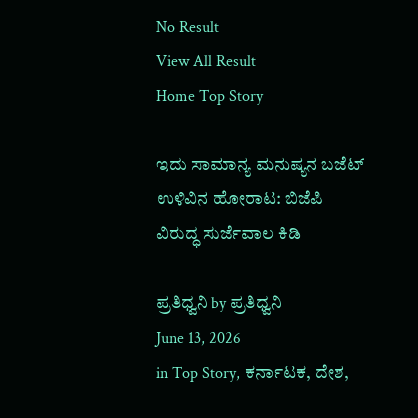No Result
View All Result
Home Top Story

ಇದು ಸಾಮಾನ್ಯ ಮನುಷ್ಯನ ಬಜೆಟ್ ಉಳಿವಿನ ಹೋರಾಟ: ಬಿಜೆಪಿ ವಿರುದ್ಧ ಸುರ್ಜೆವಾಲ ಕಿಡಿ

ಪ್ರತಿಧ್ವನಿ by ಪ್ರತಿಧ್ವನಿ
June 13, 2026
in Top Story, ಕರ್ನಾಟಕ, ದೇಶ,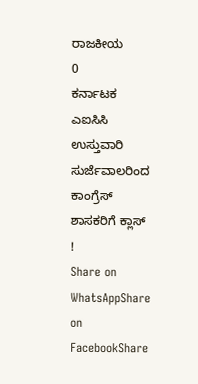ರಾಜಕೀಯ
0
ಕರ್ನಾಟಕ ಎಐಸಿಸಿ ಉಸ್ತುವಾರಿ ಸುರ್ಜೆವಾಲರಿಂದ ಕಾಂಗ್ರೆಸ್‌ ಶಾಸಕರಿಗೆ ಕ್ಲಾಸ್‌ !
Share on WhatsAppShare on FacebookShare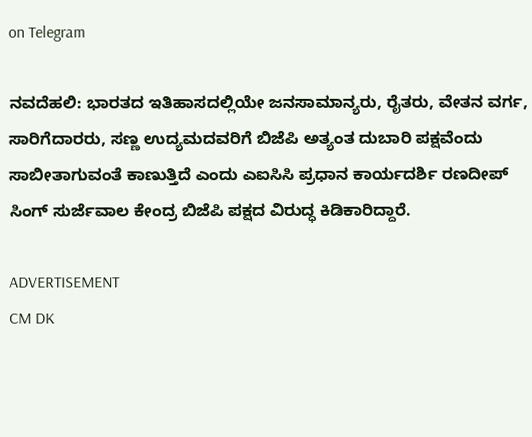on Telegram

ನವದೆಹಲಿ: ಭಾರತದ ಇತಿಹಾಸದಲ್ಲಿಯೇ ಜನಸಾಮಾನ್ಯರು, ರೈತರು, ವೇತನ ವರ್ಗ, ಸಾರಿಗೆದಾರರು, ಸಣ್ಣ ಉದ್ಯಮದವರಿಗೆ ಬಿಜೆಪಿ ಅತ್ಯಂತ ದುಬಾರಿ ಪಕ್ಷವೆಂದು ಸಾಬೀತಾಗುವಂತೆ ಕಾಣುತ್ತಿದೆ ಎಂದು ಎಐಸಿಸಿ ಪ್ರಧಾನ ಕಾರ್ಯದರ್ಶಿ ರಣದೀಪ್ ಸಿಂಗ್ ಸುರ್ಜೆವಾಲ ಕೇಂದ್ರ ಬಿಜೆಪಿ ಪಕ್ಷದ ವಿರುದ್ಧ ಕಿಡಿಕಾರಿದ್ದಾರೆ.

ADVERTISEMENT
CM DK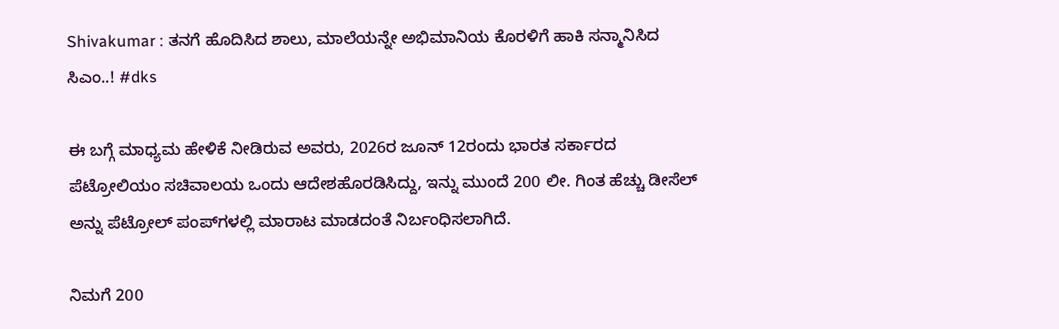Shivakumar : ತನಗೆ ಹೊದಿಸಿದ ಶಾಲು, ಮಾಲೆಯನ್ನೇ ಅಭಿಮಾನಿಯ ಕೊರಳಿಗೆ ಹಾಕಿ ಸನ್ಮಾನಿಸಿದ ಸಿಎಂ..! #dks

ಈ ಬಗ್ಗೆ ಮಾಧ್ಯಮ ಹೇಳಿಕೆ ನೀಡಿರುವ ಅವರು, 2026ರ ಜೂನ್ 12ರಂದು ಭಾರತ ಸರ್ಕಾರದ ಪೆಟ್ರೋಲಿಯಂ ಸಚಿವಾಲಯ ಒಂದು ಆದೇಶಹೊರಡಿಸಿದ್ದು, ಇನ್ನು ಮುಂದೆ 200 ಲೀ. ಗಿಂತ ಹೆಚ್ಚು ಡೀಸೆಲ್ ಅನ್ನು ಪೆಟ್ರೋಲ್ ಪಂಪ್‌ಗಳಲ್ಲಿ ಮಾರಾಟ ಮಾಡದಂತೆ ನಿರ್ಬಂಧಿಸಲಾಗಿದೆ.

ನಿಮಗೆ 200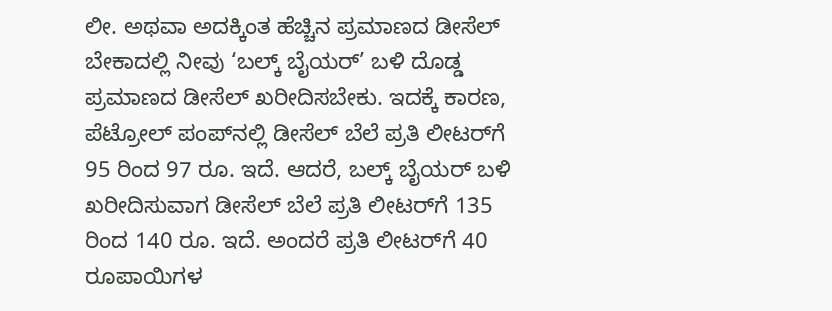ಲೀ. ಅಥವಾ ಅದಕ್ಕಿಂತ ಹೆಚ್ಚಿನ ಪ್ರಮಾಣದ ಡೀಸೆಲ್ ಬೇಕಾದಲ್ಲಿ ನೀವು ‘ಬಲ್ಕ್ ಬೈಯರ್’ ಬಳಿ ದೊಡ್ಡ ಪ್ರಮಾಣದ ಡೀಸೆಲ್ ಖರೀದಿಸಬೇಕು. ಇದಕ್ಕೆ ಕಾರಣ, ಪೆಟ್ರೋಲ್ ಪಂಪ್‌ನಲ್ಲಿ ಡೀಸೆಲ್ ಬೆಲೆ ಪ್ರತಿ ಲೀಟರ್‌ಗೆ 95 ರಿಂದ 97 ರೂ. ಇದೆ. ಆದರೆ, ಬಲ್ಕ್ ಬೈಯರ್ ಬಳಿ ಖರೀದಿಸುವಾಗ ಡೀಸೆಲ್ ಬೆಲೆ ಪ್ರತಿ ಲೀಟರ್‌ಗೆ 135 ರಿಂದ 140 ರೂ. ಇದೆ. ಅಂದರೆ ಪ್ರತಿ ಲೀಟರ್‌ಗೆ 40 ರೂಪಾಯಿಗಳ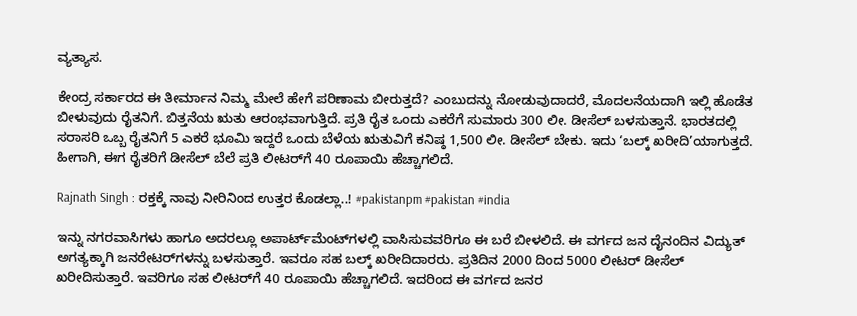ವ್ಯತ್ಯಾಸ.

ಕೇಂದ್ರ ಸರ್ಕಾರದ ಈ ತೀರ್ಮಾನ ನಿಮ್ಮ ಮೇಲೆ ಹೇಗೆ ಪರಿಣಾಮ ಬೀರುತ್ತದೆ? ಎಂಬುದನ್ನು ನೋಡುವುದಾದರೆ, ಮೊದಲನೆಯದಾಗಿ ಇಲ್ಲಿ ಹೊಡೆತ ಬೀಳುವುದು ರೈತನಿಗೆ. ಬಿತ್ತನೆಯ ಋತು ಆರಂಭವಾಗುತ್ತಿದೆ. ಪ್ರತಿ ರೈತ ಒಂದು ಎಕರೆಗೆ ಸುಮಾರು 300 ಲೀ. ಡೀಸೆಲ್ ಬಳಸುತ್ತಾನೆ. ಭಾರತದಲ್ಲಿ ಸರಾಸರಿ ಒಬ್ಬ ರೈತನಿಗೆ 5 ಎಕರೆ ಭೂಮಿ ಇದ್ದರೆ ಒಂದು ಬೆಳೆಯ ಋತುವಿಗೆ ಕನಿಷ್ಠ 1,500 ಲೀ. ಡೀಸೆಲ್ ಬೇಕು. ಇದು ‘ಬಲ್ಕ್ ಖರೀದಿ’ಯಾಗುತ್ತದೆ. ಹೀಗಾಗಿ, ಈಗ ರೈತರಿಗೆ ಡೀಸೆಲ್ ಬೆಲೆ ಪ್ರತಿ ಲೀಟರ್‌ಗೆ 40 ರೂಪಾಯಿ ಹೆಚ್ಚಾಗಲಿದೆ.

Rajnath Singh : ರಕ್ತಕ್ಕೆ ನಾವು ನೀರಿನಿಂದ ಉತ್ತರ ಕೊಡಲ್ಲಾ..! #pakistanpm #pakistan #india

ಇನ್ನು ನಗರವಾಸಿಗಳು ಹಾಗೂ ಅದರಲ್ಲೂ ಅಪಾರ್ಟ್‌ಮೆಂಟ್‌ಗಳಲ್ಲಿ ವಾಸಿಸುವವರಿಗೂ ಈ ಬರೆ ಬೀಳಲಿದೆ. ಈ ವರ್ಗದ ಜನ ದೈನಂದಿನ ವಿದ್ಯುತ್ ಅಗತ್ಯಕ್ಕಾಗಿ ಜನರೇಟರ್‌ಗಳನ್ನು ಬಳಸುತ್ತಾರೆ. ಇವರೂ ಸಹ ಬಲ್ಕ್ ಖರೀದಿದಾರರು. ಪ್ರತಿದಿನ 2000 ದಿಂದ 5000 ಲೀಟರ್ ಡೀಸೆಲ್ ಖರೀದಿಸುತ್ತಾರೆ. ಇವರಿಗೂ ಸಹ ಲೀಟರ್‌ಗೆ 40 ರೂಪಾಯಿ ಹೆಚ್ಚಾಗಲಿದೆ. ಇದರಿಂದ ಈ ವರ್ಗದ ಜನರ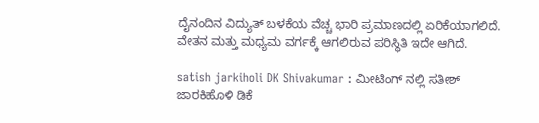ದೈನಂದಿನ ವಿದ್ಯುತ್ ಬಳಕೆಯ ವೆಚ್ಚ ಭಾರಿ ಪ್ರಮಾಣದಲ್ಲಿ ಏರಿಕೆಯಾಗಲಿದೆ. ವೇತನ ಮತ್ತು ಮಧ್ಯಮ ವರ್ಗಕ್ಕೆ ಆಗಲಿರುವ ಪರಿಸ್ಥಿತಿ ಇದೇ ಆಗಿದೆ.

satish jarkiholi DK Shivakumar : ಮೀಟಿಂಗ್ ನಲ್ಲಿ ಸತೀಶ್ ಜಾರಕಿಹೊಳಿ ಡಿಕೆ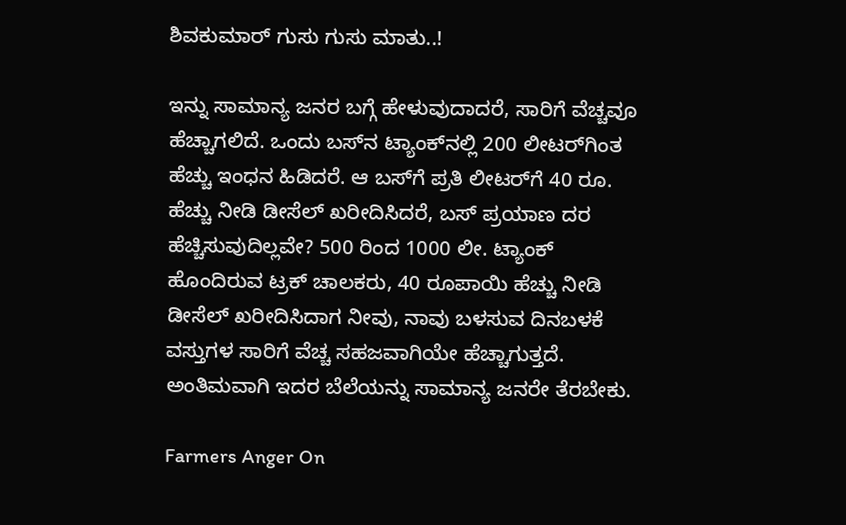ಶಿವಕುಮಾರ್ ಗುಸು ಗುಸು ಮಾತು..!

ಇನ್ನು ಸಾಮಾನ್ಯ ಜನರ ಬಗ್ಗೆ ಹೇಳುವುದಾದರೆ, ಸಾರಿಗೆ ವೆಚ್ಚವೂ ಹೆಚ್ಚಾಗಲಿದೆ. ಒಂದು ಬಸ್‌ನ ಟ್ಯಾಂಕ್‌ನಲ್ಲಿ 200 ಲೀಟರ್‌ಗಿಂತ ಹೆಚ್ಚು ಇಂಧನ ಹಿಡಿದರೆ. ಆ ಬಸ್‌ಗೆ ಪ್ರತಿ ಲೀಟರ್‌ಗೆ 40 ರೂ. ಹೆಚ್ಚು ನೀಡಿ ಡೀಸೆಲ್ ಖರೀದಿಸಿದರೆ, ಬಸ್ ಪ್ರಯಾಣ ದರ ಹೆಚ್ಚಿಸುವುದಿಲ್ಲವೇ? 500 ರಿಂದ 1000 ಲೀ. ಟ್ಯಾಂಕ್ ಹೊಂದಿರುವ ಟ್ರಕ್ ಚಾಲಕರು, 40 ರೂಪಾಯಿ ಹೆಚ್ಚು ನೀಡಿ ಡೀಸೆಲ್ ಖರೀದಿಸಿದಾಗ ನೀವು, ನಾವು ಬಳಸುವ ದಿನಬಳಕೆ ವಸ್ತುಗಳ ಸಾರಿಗೆ ವೆಚ್ಚ ಸಹಜವಾಗಿಯೇ ಹೆಚ್ಚಾಗುತ್ತದೆ. ಅಂತಿಮವಾಗಿ ಇದರ ಬೆಲೆಯನ್ನು ಸಾಮಾನ್ಯ ಜನರೇ ತೆರಬೇಕು.

Farmers Anger On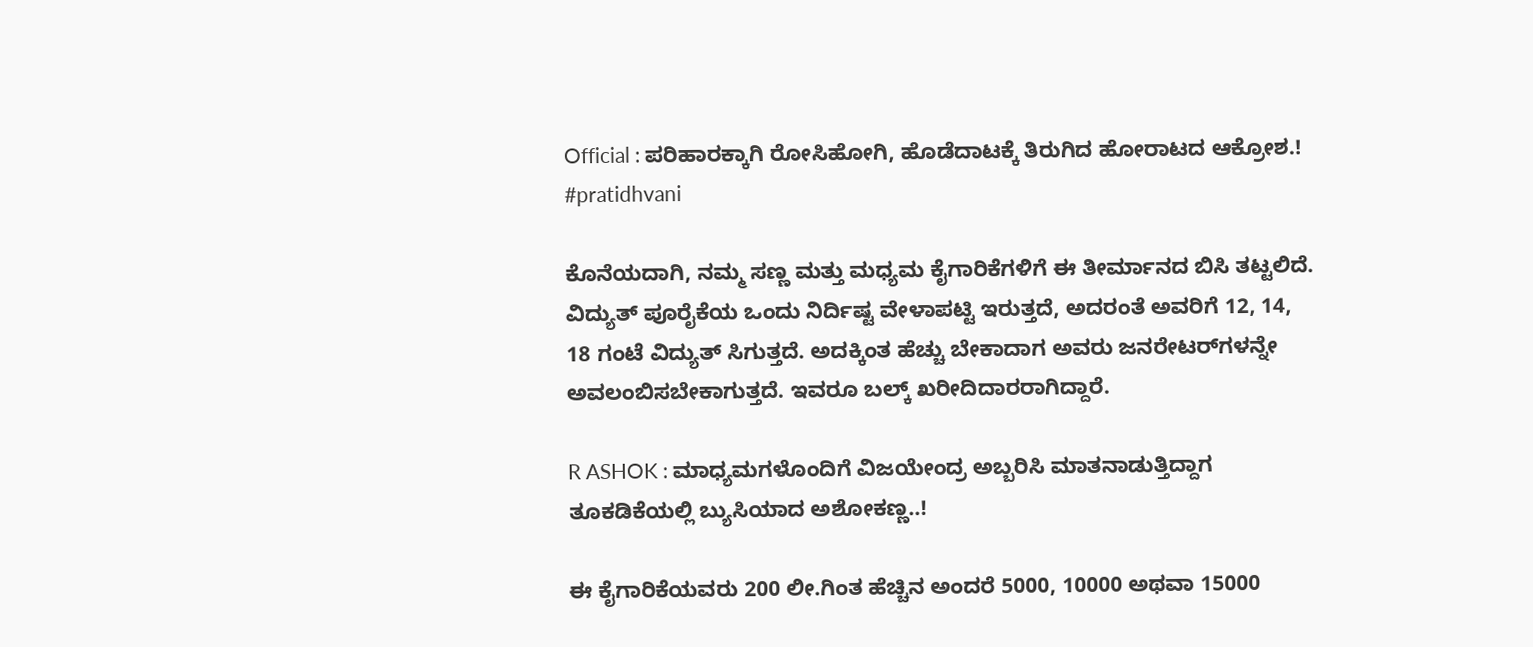Official : ಪರಿಹಾರಕ್ಕಾಗಿ ರೋಸಿಹೋಗಿ, ಹೊಡೆದಾಟಕ್ಕೆ ತಿರುಗಿದ ಹೋರಾಟದ ಆಕ್ರೋಶ.! #pratidhvani

ಕೊನೆಯದಾಗಿ, ನಮ್ಮ ಸಣ್ಣ ಮತ್ತು ಮಧ್ಯಮ ಕೈಗಾರಿಕೆಗಳಿಗೆ ಈ ತೀರ್ಮಾನದ ಬಿಸಿ ತಟ್ಟಲಿದೆ. ವಿದ್ಯುತ್ ಪೂರೈಕೆಯ ಒಂದು ನಿರ್ದಿಷ್ಟ ವೇಳಾಪಟ್ಟಿ ಇರುತ್ತದೆ, ಅದರಂತೆ ಅವರಿಗೆ 12, 14, 18 ಗಂಟೆ ವಿದ್ಯುತ್ ಸಿಗುತ್ತದೆ. ಅದಕ್ಕಿಂತ ಹೆಚ್ಚು ಬೇಕಾದಾಗ ಅವರು ಜನರೇಟರ್‌ಗಳನ್ನೇ ಅವಲಂಬಿಸಬೇಕಾಗುತ್ತದೆ. ಇವರೂ ಬಲ್ಕ್ ಖರೀದಿದಾರರಾಗಿದ್ದಾರೆ.

R ASHOK : ಮಾಧ್ಯಮಗಳೊಂದಿಗೆ ವಿಜಯೇಂದ್ರ ಅಬ್ಬರಿಸಿ ಮಾತನಾಡುತ್ತಿದ್ದಾಗ ತೂಕಡಿಕೆಯಲ್ಲಿ ಬ್ಯುಸಿಯಾದ ಅಶೋಕಣ್ಣ..!

ಈ ಕೈಗಾರಿಕೆಯವರು 200 ಲೀ.ಗಿಂತ ಹೆಚ್ಚಿನ ಅಂದರೆ 5000, 10000 ಅಥವಾ 15000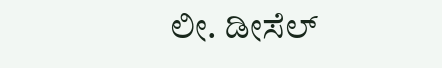ಲೀ. ಡೀಸೆಲ್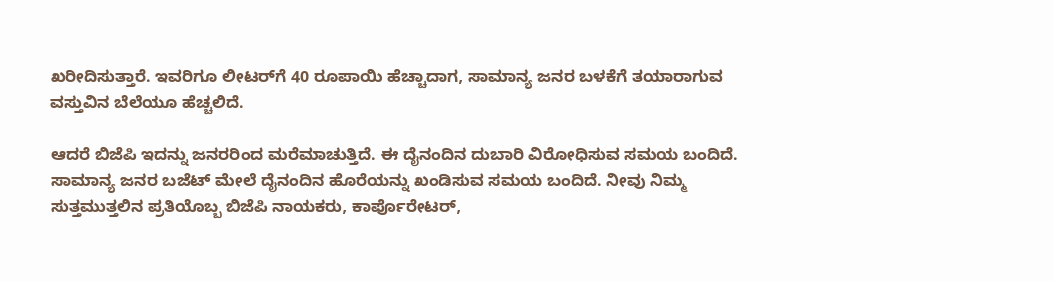ಖರೀದಿಸುತ್ತಾರೆ. ಇವರಿಗೂ ಲೀಟರ್‌ಗೆ 40 ರೂಪಾಯಿ ಹೆಚ್ಚಾದಾಗ, ಸಾಮಾನ್ಯ ಜನರ ಬಳಕೆಗೆ ತಯಾರಾಗುವ ವಸ್ತುವಿನ ಬೆಲೆಯೂ ಹೆಚ್ಚಲಿದೆ.

ಆದರೆ ಬಿಜೆಪಿ ಇದನ್ನು ಜನರರಿಂದ ಮರೆಮಾಚುತ್ತಿದೆ. ಈ ದೈನಂದಿನ ದುಬಾರಿ ವಿರೋಧಿಸುವ ಸಮಯ ಬಂದಿದೆ. ಸಾಮಾನ್ಯ ಜನರ ಬಜೆಟ್ ಮೇಲೆ ದೈನಂದಿನ ಹೊರೆಯನ್ನು ಖಂಡಿಸುವ ಸಮಯ ಬಂದಿದೆ. ನೀವು ನಿಮ್ಮ ಸುತ್ತಮುತ್ತಲಿನ ಪ್ರತಿಯೊಬ್ಬ ಬಿಜೆಪಿ ನಾಯಕರು, ಕಾರ್ಪೊರೇಟರ್,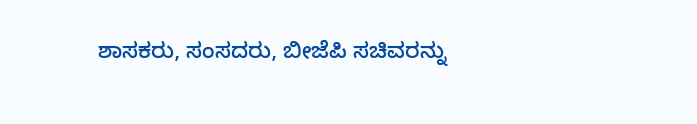ಶಾಸಕರು, ಸಂಸದರು, ಬೀಜೆಪಿ ಸಚಿವರನ್ನು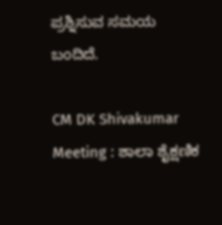ಪ್ರಶ್ನಿಸುವ ಸಮಯ ಬಂದಿದೆ.

CM DK Shivakumar Meeting : ಶಾಲಾ ಶೈಕ್ಷಣಿಕ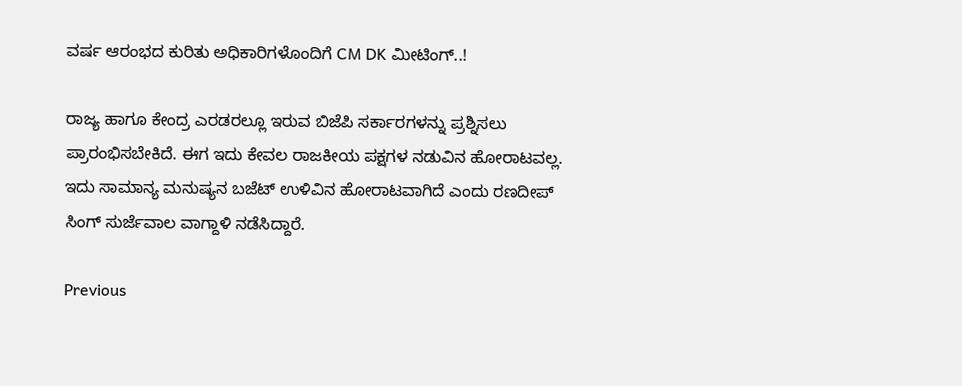ವರ್ಷ ಆರಂಭದ ಕುರಿತು ಅಧಿಕಾರಿಗಳೊಂದಿಗೆ CM DK ಮೀಟಿಂಗ್‌..!

ರಾಜ್ಯ ಹಾಗೂ ಕೇಂದ್ರ ಎರಡರಲ್ಲೂ ಇರುವ ಬಿಜೆಪಿ ಸರ್ಕಾರಗಳನ್ನು ಪ್ರಶ್ನಿಸಲು ಪ್ರಾರಂಭಿಸಬೇಕಿದೆ. ಈಗ ಇದು ಕೇವಲ ರಾಜಕೀಯ ಪಕ್ಷಗಳ ನಡುವಿನ ಹೋರಾಟವಲ್ಲ. ಇದು ಸಾಮಾನ್ಯ ಮನುಷ್ಯನ ಬಜೆಟ್ ಉಳಿವಿನ ಹೋರಾಟವಾಗಿದೆ ಎಂದು ರಣದೀಪ್ ಸಿಂಗ್ ಸುರ್ಜೆವಾಲ ವಾಗ್ದಾಳಿ ನಡೆಸಿದ್ದಾರೆ.

Previous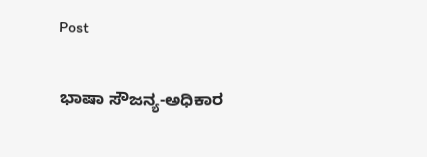Post

ಭಾಷಾ ಸೌಜನ್ಯ-ಅಧಿಕಾರ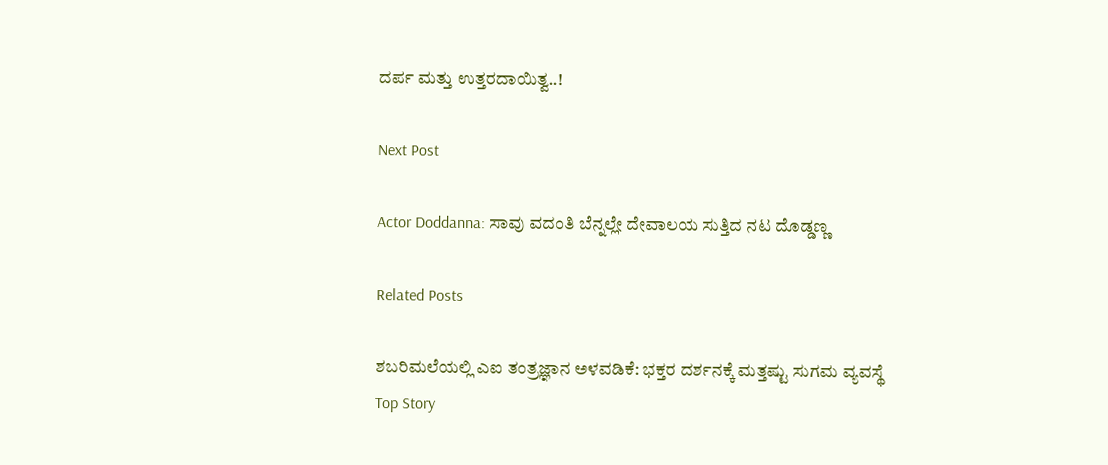ದರ್ಪ ಮತ್ತು ಉತ್ತರದಾಯಿತ್ವ..!

Next Post

Actor Doddanna: ಸಾವು ವದಂತಿ ಬೆನ್ನಲ್ಲೇ ದೇವಾಲಯ ಸುತ್ತಿದ ನಟ ದೊಡ್ಡಣ್ಣ

Related Posts

ಶಬರಿಮಲೆಯಲ್ಲಿ ಎಐ ತಂತ್ರಜ್ಞಾನ ಅಳವಡಿಕೆ: ಭಕ್ತರ ದರ್ಶನಕ್ಕೆ ಮತ್ತಷ್ಟು ಸುಗಮ ವ್ಯವಸ್ಥೆ
Top Story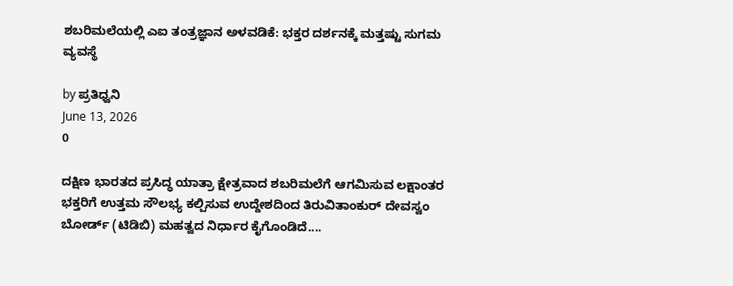ಶಬರಿಮಲೆಯಲ್ಲಿ ಎಐ ತಂತ್ರಜ್ಞಾನ ಅಳವಡಿಕೆ: ಭಕ್ತರ ದರ್ಶನಕ್ಕೆ ಮತ್ತಷ್ಟು ಸುಗಮ ವ್ಯವಸ್ಥೆ

by ಪ್ರತಿಧ್ವನಿ
June 13, 2026
0

ದಕ್ಷಿಣ ಭಾರತದ ಪ್ರಸಿದ್ಧ ಯಾತ್ರಾ ಕ್ಷೇತ್ರವಾದ ಶಬರಿಮಲೆಗೆ ಆಗಮಿಸುವ ಲಕ್ಷಾಂತರ ಭಕ್ತರಿಗೆ ಉತ್ತಮ ಸೌಲಭ್ಯ ಕಲ್ಪಿಸುವ ಉದ್ದೇಶದಿಂದ ತಿರುವಿತಾಂಕುರ್ ದೇವಸ್ವಂ ಬೋರ್ಡ್ (ಟಿಡಿಬಿ) ಮಹತ್ವದ ನಿರ್ಧಾರ ಕೈಗೊಂಡಿದೆ....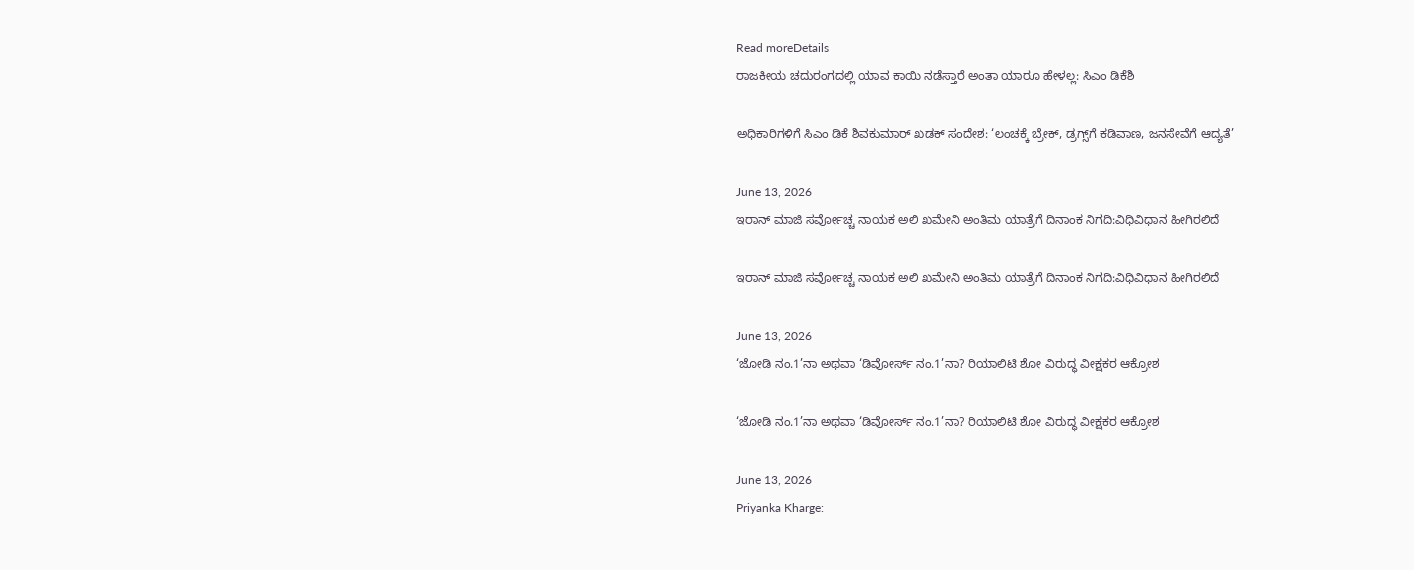Read moreDetails
ರಾಜಕೀಯ ಚದುರಂಗದಲ್ಲಿ ಯಾವ ಕಾಯಿ ನಡೆಸ್ತಾರೆ ಅಂತಾ ಯಾರೂ ಹೇಳಲ್ಲ: ಸಿಎಂ ಡಿಕೆಶಿ

ಅಧಿಕಾರಿಗಳಿಗೆ ಸಿಎಂ ಡಿಕೆ ಶಿವಕುಮಾರ್ ಖಡಕ್ ಸಂದೇಶ: ‘ಲಂಚಕ್ಕೆ ಬ್ರೇಕ್, ಡ್ರಗ್ಸ್‌ಗೆ ಕಡಿವಾಣ, ಜನಸೇವೆಗೆ ಆದ್ಯತೆ’

June 13, 2026
ಇರಾನ್ ಮಾಜಿ ಸರ್ವೋಚ್ಚ ನಾಯಕ ಅಲಿ ಖಮೇನಿ ಅಂತಿಮ ಯಾತ್ರೆಗೆ ದಿನಾಂಕ ನಿಗದಿ:ವಿಧಿವಿಧಾನ ಹೀಗಿರಲಿದೆ

ಇರಾನ್ ಮಾಜಿ ಸರ್ವೋಚ್ಚ ನಾಯಕ ಅಲಿ ಖಮೇನಿ ಅಂತಿಮ ಯಾತ್ರೆಗೆ ದಿನಾಂಕ ನಿಗದಿ:ವಿಧಿವಿಧಾನ ಹೀಗಿರಲಿದೆ

June 13, 2026
‘ಜೋಡಿ ನಂ.1’ನಾ ಅಥವಾ ‘ಡಿವೋರ್ಸ್ ನಂ.1’ನಾ? ರಿಯಾಲಿಟಿ ಶೋ ವಿರುದ್ಧ ವೀಕ್ಷಕರ ಆಕ್ರೋಶ

‘ಜೋಡಿ ನಂ.1’ನಾ ಅಥವಾ ‘ಡಿವೋರ್ಸ್ ನಂ.1’ನಾ? ರಿಯಾಲಿಟಿ ಶೋ ವಿರುದ್ಧ ವೀಕ್ಷಕರ ಆಕ್ರೋಶ

June 13, 2026
Priyanka Kharge: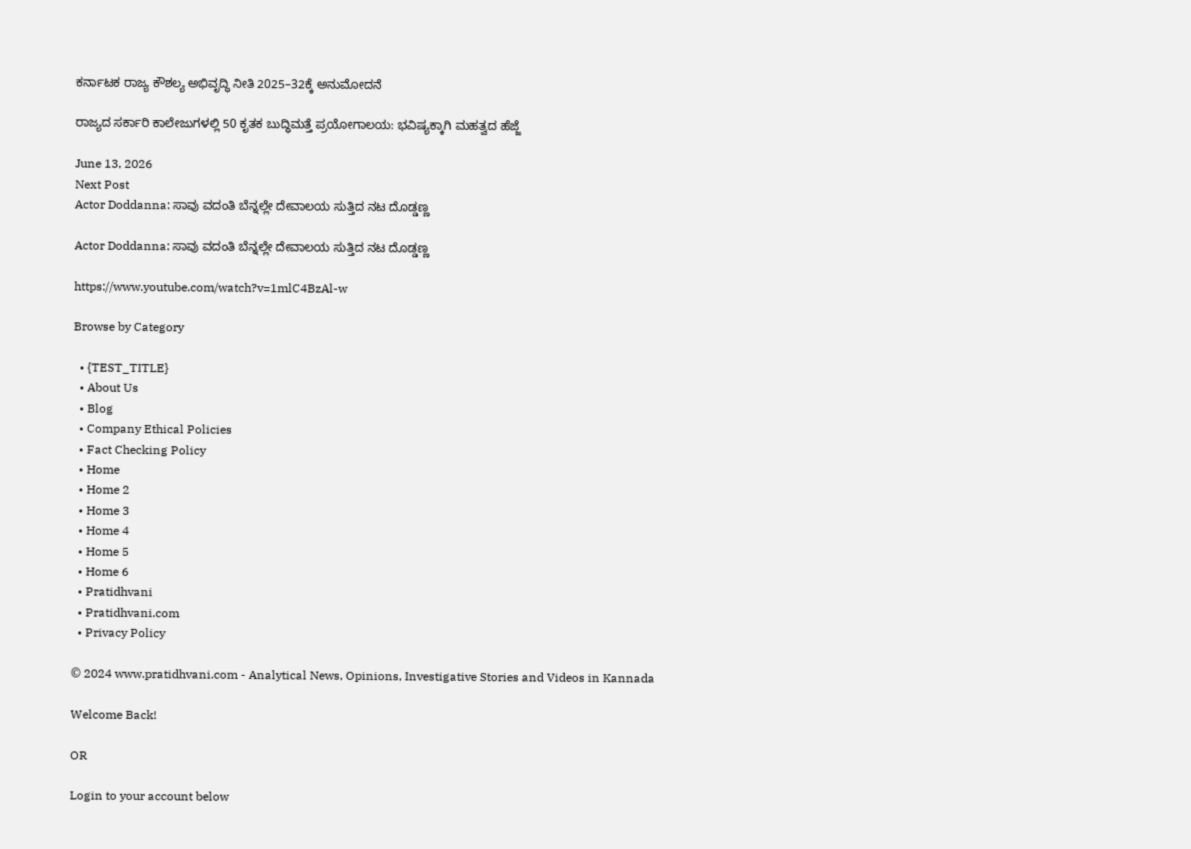ಕರ್ನಾಟಕ ರಾಜ್ಯ ಕೌಶಲ್ಯ ಅಭಿವೃದ್ಧಿ ನೀತಿ 2025–32ಕ್ಕೆ ಅನುಮೋದನೆ

ರಾಜ್ಯದ ಸರ್ಕಾರಿ ಕಾಲೇಜುಗಳಲ್ಲಿ 50 ಕೃತಕ ಬುದ್ಧಿಮತ್ತೆ ಪ್ರಯೋಗಾಲಯ: ಭವಿಷ್ಯಕ್ಕಾಗಿ ಮಹತ್ವದ ಹೆಜ್ಜೆ

June 13, 2026
Next Post
Actor Doddanna: ಸಾವು ವದಂತಿ ಬೆನ್ನಲ್ಲೇ ದೇವಾಲಯ ಸುತ್ತಿದ ನಟ ದೊಡ್ಡಣ್ಣ

Actor Doddanna: ಸಾವು ವದಂತಿ ಬೆನ್ನಲ್ಲೇ ದೇವಾಲಯ ಸುತ್ತಿದ ನಟ ದೊಡ್ಡಣ್ಣ

https://www.youtube.com/watch?v=1mlC4BzAl-w

Browse by Category

  • {TEST_TITLE}
  • About Us
  • Blog
  • Company Ethical Policies
  • Fact Checking Policy
  • Home
  • Home 2
  • Home 3
  • Home 4
  • Home 5
  • Home 6
  • Pratidhvani
  • Pratidhvani.com
  • Privacy Policy

© 2024 www.pratidhvani.com - Analytical News, Opinions, Investigative Stories and Videos in Kannada

Welcome Back!

OR

Login to your account below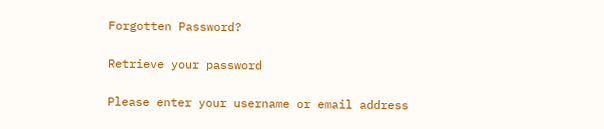Forgotten Password?

Retrieve your password

Please enter your username or email address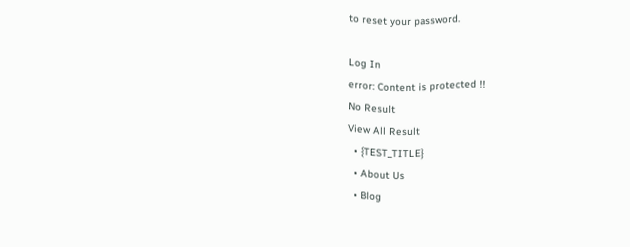to reset your password.

Log In
error: Content is protected !!
No Result
View All Result
  • {TEST_TITLE}
  • About Us
  • Blog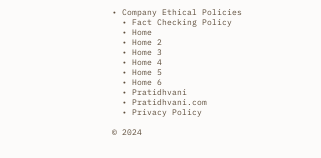• Company Ethical Policies
  • Fact Checking Policy
  • Home
  • Home 2
  • Home 3
  • Home 4
  • Home 5
  • Home 6
  • Pratidhvani
  • Pratidhvani.com
  • Privacy Policy

© 2024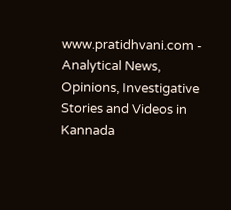www.pratidhvani.com - Analytical News, Opinions, Investigative Stories and Videos in Kannada